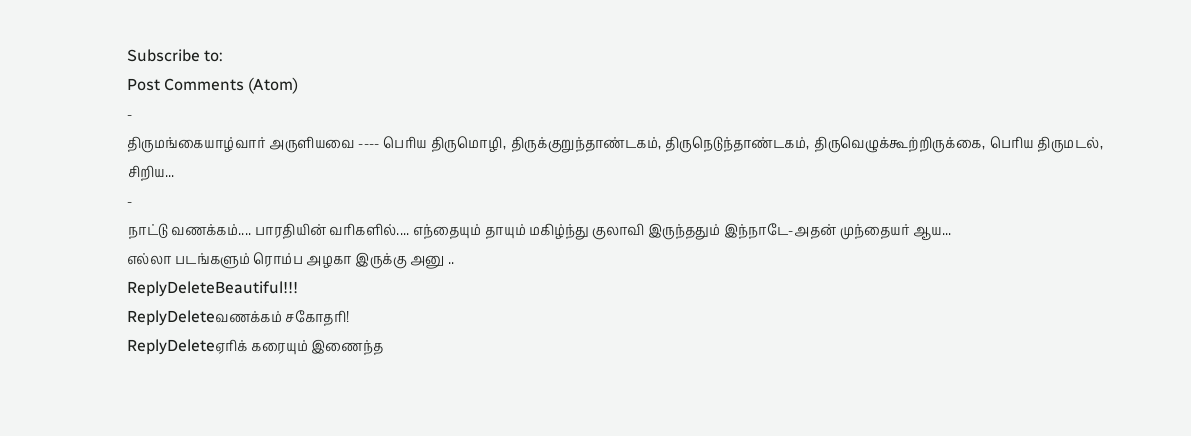Subscribe to:
Post Comments (Atom)
-
திருமங்கையாழ்வார் அருளியவை ---- பெரிய திருமொழி, திருக்குறுந்தாண்டகம், திருநெடுந்தாண்டகம், திருவெழுக்கூற்றிருக்கை, பெரிய திருமடல், சிறிய...
-
நாட்டு வணக்கம்.... பாரதியின் வரிகளில்.... எந்தையும் தாயும் மகிழ்ந்து குலாவி இருந்ததும் இந்நாடே-அதன் முந்தையர் ஆய...
எல்லா படங்களும் ரொம்ப அழகா இருக்கு அனு ..
ReplyDeleteBeautiful!!!
ReplyDeleteவணக்கம் சகோதரி!
ReplyDeleteஏரிக் கரையும் இணைந்த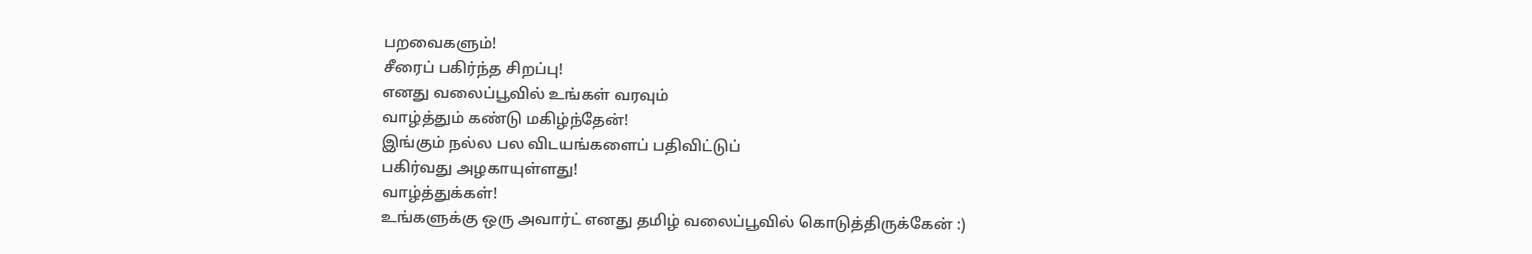பறவைகளும்!
சீரைப் பகிர்ந்த சிறப்பு!
எனது வலைப்பூவில் உங்கள் வரவும்
வாழ்த்தும் கண்டு மகிழ்ந்தேன்!
இங்கும் நல்ல பல விடயங்களைப் பதிவிட்டுப்
பகிர்வது அழகாயுள்ளது!
வாழ்த்துக்கள்!
உங்களுக்கு ஒரு அவார்ட் எனது தமிழ் வலைப்பூவில் கொடுத்திருக்கேன் :)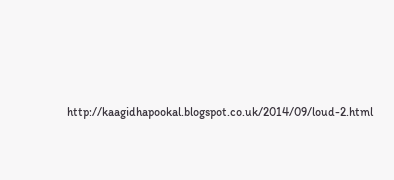http://kaagidhapookal.blogspot.co.uk/2014/09/loud-2.html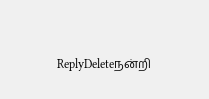ReplyDeleteநன்றி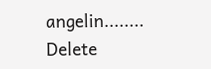angelin........
Delete